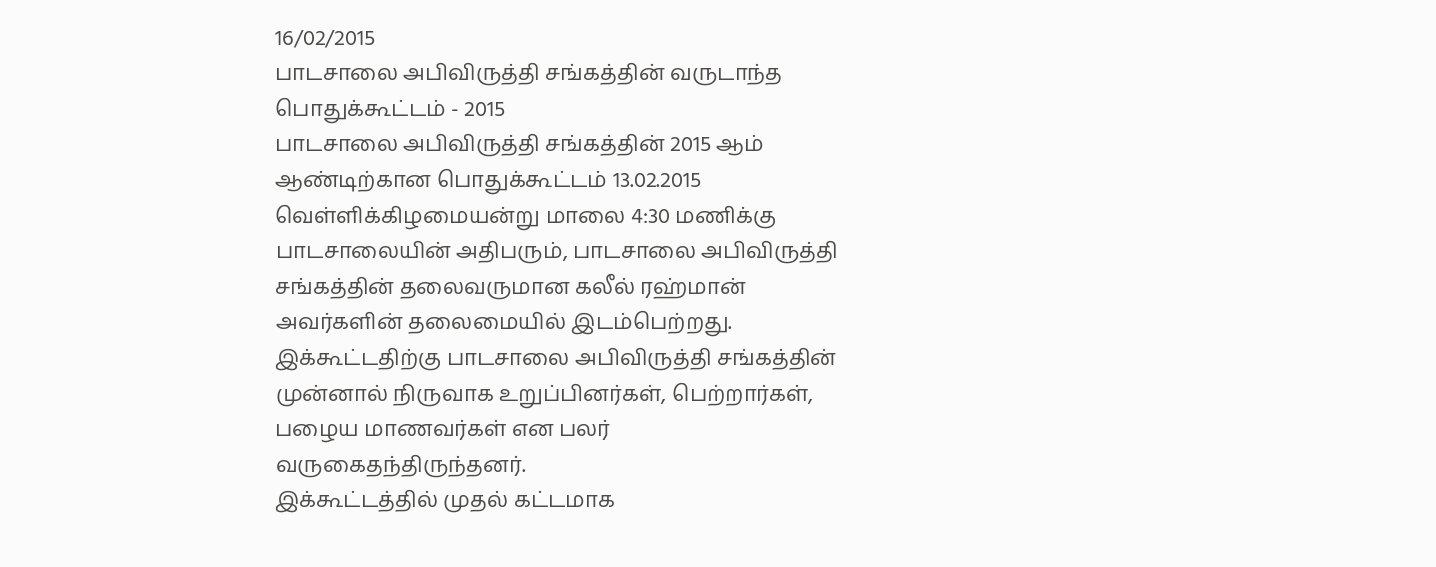16/02/2015
பாடசாலை அபிவிருத்தி சங்கத்தின் வருடாந்த பொதுக்கூட்டம் - 2015
பாடசாலை அபிவிருத்தி சங்கத்தின் 2015 ஆம் ஆண்டிற்கான பொதுக்கூட்டம் 13.02.2015 வெள்ளிக்கிழமையன்று மாலை 4:30 மணிக்கு பாடசாலையின் அதிபரும், பாடசாலை அபிவிருத்தி சங்கத்தின் தலைவருமான கலீல் ரஹ்மான் அவர்களின் தலைமையில் இடம்பெற்றது.
இக்கூட்டதிற்கு பாடசாலை அபிவிருத்தி சங்கத்தின் முன்னால் நிருவாக உறுப்பினர்கள், பெற்றார்கள், பழைய மாணவர்கள் என பலர் வருகைதந்திருந்தனர்.
இக்கூட்டத்தில் முதல் கட்டமாக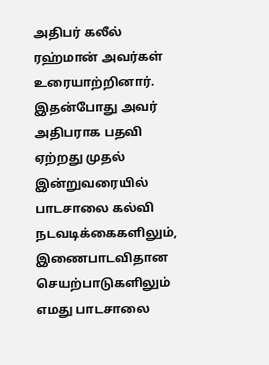அதிபர் கலீல் ரஹ்மான் அவர்கள் உரையாற்றினார். இதன்போது அவர் அதிபராக பதவி ஏற்றது முதல் இன்றுவரையில் பாடசாலை கல்வி நடவடிக்கைகளிலும், இணைபாடவிதான செயற்பாடுகளிலும் எமது பாடசாலை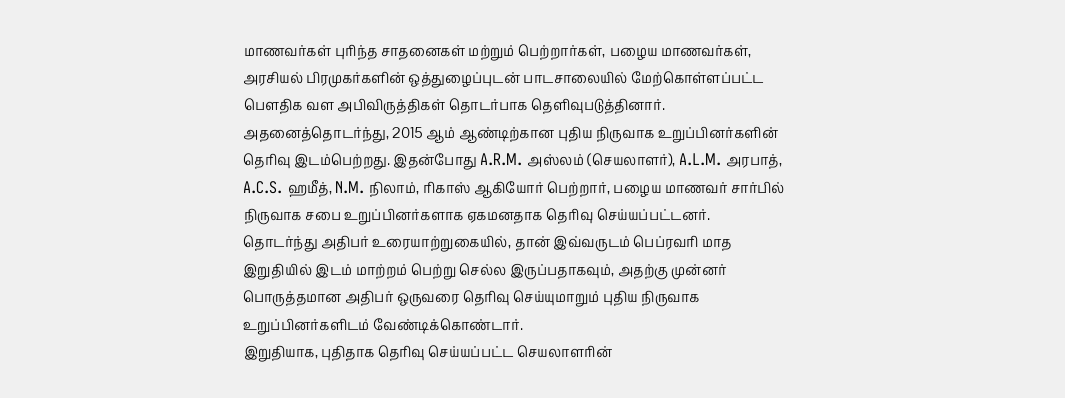மாணவர்கள் புரிந்த சாதனைகள் மற்றும் பெற்றார்கள், பழைய மாணவர்கள், அரசியல் பிரமுகர்களின் ஒத்துழைப்புடன் பாடசாலையில் மேற்கொள்ளப்பட்ட பௌதிக வள அபிவிருத்திகள் தொடர்பாக தெளிவுபடுத்தினார்.
அதனைத்தொடர்ந்து, 2015 ஆம் ஆண்டிற்கான புதிய நிருவாக உறுப்பினர்களின் தெரிவு இடம்பெற்றது. இதன்போது A.R.M. அஸ்லம் (செயலாளர்), A.L.M. அரபாத், A.C.S. ஹமீத், N.M. நிலாம், ரிகாஸ் ஆகியோர் பெற்றார், பழைய மாணவர் சார்பில் நிருவாக சபை உறுப்பினர்களாக ஏகமனதாக தெரிவு செய்யப்பட்டனர்.
தொடர்ந்து அதிபர் உரையாற்றுகையில், தான் இவ்வருடம் பெப்ரவரி மாத இறுதியில் இடம் மாற்றம் பெற்று செல்ல இருப்பதாகவும், அதற்கு முன்னர் பொருத்தமான அதிபர் ஒருவரை தெரிவு செய்யுமாறும் புதிய நிருவாக உறுப்பினர்களிடம் வேண்டிக்கொண்டார்.
இறுதியாக, புதிதாக தெரிவு செய்யப்பட்ட செயலாளரின்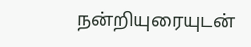நன்றியுரையுடன்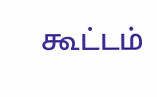கூட்டம்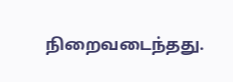நிறைவடைந்தது.